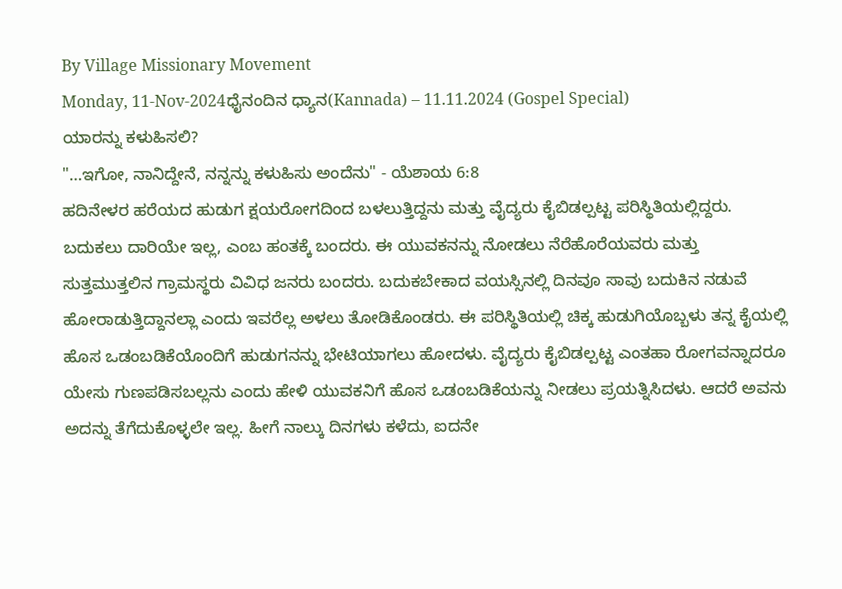By Village Missionary Movement
Monday, 11-Nov-2024ಧೈನಂದಿನ ಧ್ಯಾನ(Kannada) – 11.11.2024 (Gospel Special)
ಯಾರನ್ನು ಕಳುಹಿಸಲಿ?
"…ಇಗೋ, ನಾನಿದ್ದೇನೆ, ನನ್ನನ್ನು ಕಳುಹಿಸು ಅಂದೆನು" - ಯೆಶಾಯ 6:8
ಹದಿನೇಳರ ಹರೆಯದ ಹುಡುಗ ಕ್ಷಯರೋಗದಿಂದ ಬಳಲುತ್ತಿದ್ದನು ಮತ್ತು ವೈದ್ಯರು ಕೈಬಿಡಲ್ಪಟ್ಟ ಪರಿಸ್ಥಿತಿಯಲ್ಲಿದ್ದರು. ಬದುಕಲು ದಾರಿಯೇ ಇಲ್ಲ, ಎಂಬ ಹಂತಕ್ಕೆ ಬಂದರು. ಈ ಯುವಕನನ್ನು ನೋಡಲು ನೆರೆಹೊರೆಯವರು ಮತ್ತು ಸುತ್ತಮುತ್ತಲಿನ ಗ್ರಾಮಸ್ಥರು ವಿವಿಧ ಜನರು ಬಂದರು. ಬದುಕಬೇಕಾದ ವಯಸ್ಸಿನಲ್ಲಿ ದಿನವೂ ಸಾವು ಬದುಕಿನ ನಡುವೆ ಹೋರಾಡುತ್ತಿದ್ದಾನಲ್ಲಾ ಎಂದು ಇವರೆಲ್ಲ ಅಳಲು ತೋಡಿಕೊಂಡರು. ಈ ಪರಿಸ್ಥಿತಿಯಲ್ಲಿ ಚಿಕ್ಕ ಹುಡುಗಿಯೊಬ್ಬಳು ತನ್ನ ಕೈಯಲ್ಲಿ ಹೊಸ ಒಡಂಬಡಿಕೆಯೊಂದಿಗೆ ಹುಡುಗನನ್ನು ಭೇಟಿಯಾಗಲು ಹೋದಳು. ವೈದ್ಯರು ಕೈಬಿಡಲ್ಪಟ್ಟ ಎಂತಹಾ ರೋಗವನ್ನಾದರೂ ಯೇಸು ಗುಣಪಡಿಸಬಲ್ಲನು ಎಂದು ಹೇಳಿ ಯುವಕನಿಗೆ ಹೊಸ ಒಡಂಬಡಿಕೆಯನ್ನು ನೀಡಲು ಪ್ರಯತ್ನಿಸಿದಳು. ಆದರೆ ಅವನು ಅದನ್ನು ತೆಗೆದುಕೊಳ್ಳಲೇ ಇಲ್ಲ. ಹೀಗೆ ನಾಲ್ಕು ದಿನಗಳು ಕಳೆದು, ಐದನೇ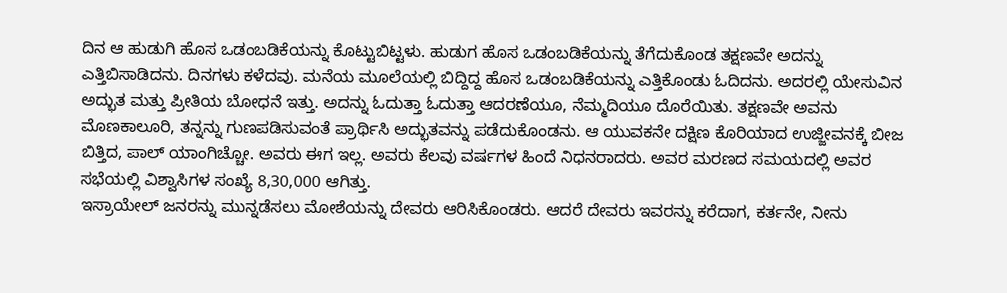ದಿನ ಆ ಹುಡುಗಿ ಹೊಸ ಒಡಂಬಡಿಕೆಯನ್ನು ಕೊಟ್ಟುಬಿಟ್ಟಳು. ಹುಡುಗ ಹೊಸ ಒಡಂಬಡಿಕೆಯನ್ನು ತೆಗೆದುಕೊಂಡ ತಕ್ಷಣವೇ ಅದನ್ನು ಎತ್ತಿಬಿಸಾಡಿದನು. ದಿನಗಳು ಕಳೆದವು. ಮನೆಯ ಮೂಲೆಯಲ್ಲಿ ಬಿದ್ದಿದ್ದ ಹೊಸ ಒಡಂಬಡಿಕೆಯನ್ನು ಎತ್ತಿಕೊಂಡು ಓದಿದನು. ಅದರಲ್ಲಿ ಯೇಸುವಿನ ಅದ್ಭುತ ಮತ್ತು ಪ್ರೀತಿಯ ಬೋಧನೆ ಇತ್ತು. ಅದನ್ನು ಓದುತ್ತಾ ಓದುತ್ತಾ ಆದರಣೆಯೂ, ನೆಮ್ಮದಿಯೂ ದೊರೆಯಿತು. ತಕ್ಷಣವೇ ಅವನು ಮೊಣಕಾಲೂರಿ, ತನ್ನನ್ನು ಗುಣಪಡಿಸುವಂತೆ ಪ್ರಾರ್ಥಿಸಿ ಅದ್ಭುತವನ್ನು ಪಡೆದುಕೊಂಡನು. ಆ ಯುವಕನೇ ದಕ್ಷಿಣ ಕೊರಿಯಾದ ಉಜ್ಜೀವನಕ್ಕೆ ಬೀಜ ಬಿತ್ತಿದ, ಪಾಲ್ ಯಾಂಗಿಚ್ಚೋ. ಅವರು ಈಗ ಇಲ್ಲ. ಅವರು ಕೆಲವು ವರ್ಷಗಳ ಹಿಂದೆ ನಿಧನರಾದರು. ಅವರ ಮರಣದ ಸಮಯದಲ್ಲಿ ಅವರ ಸಭೆಯಲ್ಲಿ ವಿಶ್ವಾಸಿಗಳ ಸಂಖ್ಯೆ 8,30,000 ಆಗಿತ್ತು.
ಇಸ್ರಾಯೇಲ್ ಜನರನ್ನು ಮುನ್ನಡೆಸಲು ಮೋಶೆಯನ್ನು ದೇವರು ಆರಿಸಿಕೊಂಡರು. ಆದರೆ ದೇವರು ಇವರನ್ನು ಕರೆದಾಗ, ಕರ್ತನೇ, ನೀನು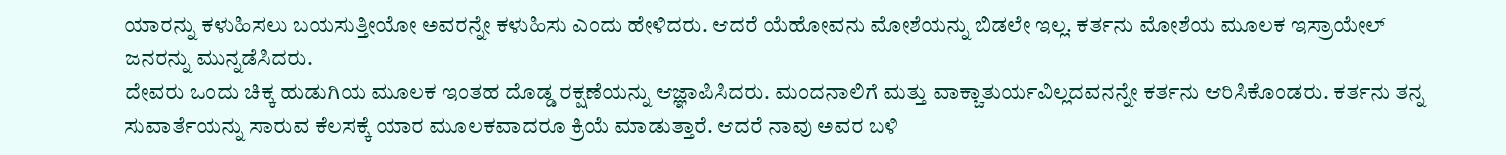ಯಾರನ್ನು ಕಳುಹಿಸಲು ಬಯಸುತ್ತೀಯೋ ಅವರನ್ನೇ ಕಳುಹಿಸು ಎಂದು ಹೇಳಿದರು. ಆದರೆ ಯೆಹೋವನು ಮೋಶೆಯನ್ನು ಬಿಡಲೇ ಇಲ್ಲ. ಕರ್ತನು ಮೋಶೆಯ ಮೂಲಕ ಇಸ್ರಾಯೇಲ್ ಜನರನ್ನು ಮುನ್ನಡೆಸಿದರು.
ದೇವರು ಒಂದು ಚಿಕ್ಕ ಹುಡುಗಿಯ ಮೂಲಕ ಇಂತಹ ದೊಡ್ಡ ರಕ್ಷಣೆಯನ್ನು ಆಜ್ಞಾಪಿಸಿದರು. ಮಂದನಾಲಿಗೆ ಮತ್ತು ವಾಕ್ಚಾತುರ್ಯವಿಲ್ಲದವನನ್ನೇ ಕರ್ತನು ಆರಿಸಿಕೊಂಡರು. ಕರ್ತನು ತನ್ನ ಸುವಾರ್ತೆಯನ್ನು ಸಾರುವ ಕೆಲಸಕ್ಕೆ ಯಾರ ಮೂಲಕವಾದರೂ ಕ್ರಿಯೆ ಮಾಡುತ್ತಾರೆ. ಆದರೆ ನಾವು ಅವರ ಬಳಿ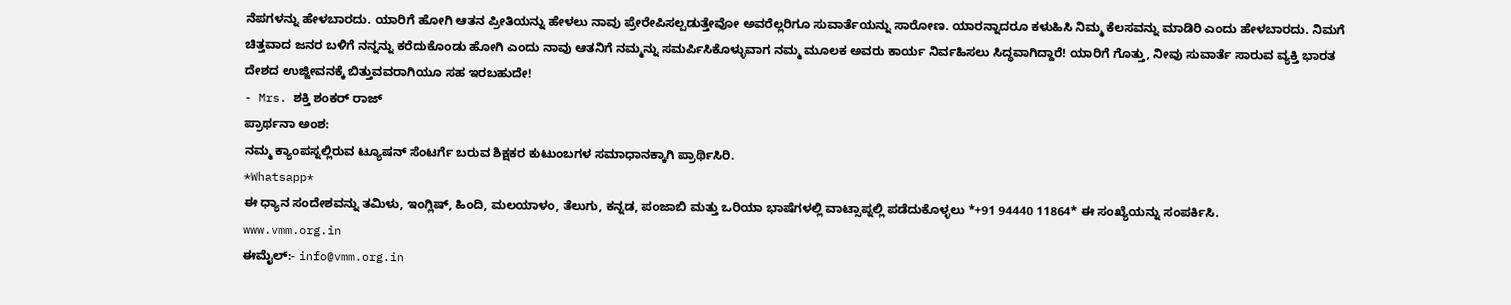ನೆಪಗಳನ್ನು ಹೇಳಬಾರದು. ಯಾರಿಗೆ ಹೋಗಿ ಆತನ ಪ್ರೀತಿಯನ್ನು ಹೇಳಲು ನಾವು ಪ್ರೇರೇಪಿಸಲ್ಪಡುತ್ತೇವೋ ಅವರೆಲ್ಲರಿಗೂ ಸುವಾರ್ತೆಯನ್ನು ಸಾರೋಣ. ಯಾರನ್ನಾದರೂ ಕಳುಹಿಸಿ ನಿಮ್ಮ ಕೆಲಸವನ್ನು ಮಾಡಿರಿ ಎಂದು ಹೇಳಬಾರದು. ನಿಮಗೆ ಚಿತ್ತವಾದ ಜನರ ಬಳಿಗೆ ನನ್ನನ್ನು ಕರೆದುಕೊಂಡು ಹೋಗಿ ಎಂದು ನಾವು ಆತನಿಗೆ ನಮ್ಮನ್ನು ಸಮರ್ಪಿಸಿಕೊಳ್ಳುವಾಗ ನಮ್ಮ ಮೂಲಕ ಅವರು ಕಾರ್ಯ ನಿರ್ವಹಿಸಲು ಸಿದ್ಧವಾಗಿದ್ದಾರೆ! ಯಾರಿಗೆ ಗೊತ್ತು, ನೀವು ಸುವಾರ್ತೆ ಸಾರುವ ವ್ಯಕ್ತಿ ಭಾರತ ದೇಶದ ಉಜ್ಜೀವನಕ್ಕೆ ಬಿತ್ತುವವರಾಗಿಯೂ ಸಹ ಇರಬಹುದೇ!
- Mrs. ಶಕ್ತಿ ಶಂಕರ್ ರಾಜ್
ಪ್ರಾರ್ಥನಾ ಅಂಶ:
ನಮ್ಮ ಕ್ಯಾಂಪಸ್ನಲ್ಲಿರುವ ಟ್ಯೂಷನ್ ಸೆಂಟರ್ಗೆ ಬರುವ ಶಿಕ್ಷಕರ ಕುಟುಂಬಗಳ ಸಮಾಧಾನಕ್ಕಾಗಿ ಪ್ರಾರ್ಥಿಸಿರಿ.
*Whatsapp*
ಈ ಧ್ಯಾನ ಸಂದೇಶವನ್ನು ತಮಿಳು, ಇಂಗ್ಲಿಷ್, ಹಿಂದಿ, ಮಲಯಾಳಂ, ತೆಲುಗು, ಕನ್ನಡ, ಪಂಜಾಬಿ ಮತ್ತು ಒರಿಯಾ ಭಾಷೆಗಳಲ್ಲಿ ವಾಟ್ಸಾಪ್ನಲ್ಲಿ ಪಡೆದುಕೊಳ್ಳಲು *+91 94440 11864* ಈ ಸಂಖ್ಯೆಯನ್ನು ಸಂಪರ್ಕಿಸಿ.
www.vmm.org.in
ಈಮೈಲ್:- info@vmm.org.in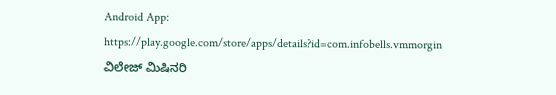Android App: https://play.google.com/store/apps/details?id=com.infobells.vmmorgin
ವಿಲೇಜ್ ಮಿಷಿನರಿ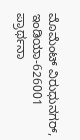ಮೊಮೆಂಟ್ ವಿರುಧುನಗರ್, ಇಂಡಿಯಾ-626001
ಪ್ರಾರ್ಥನಾ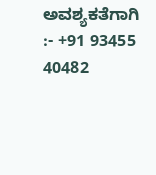ಅವಶ್ಯಕತೆಗಾಗಿ :- +91 93455 40482